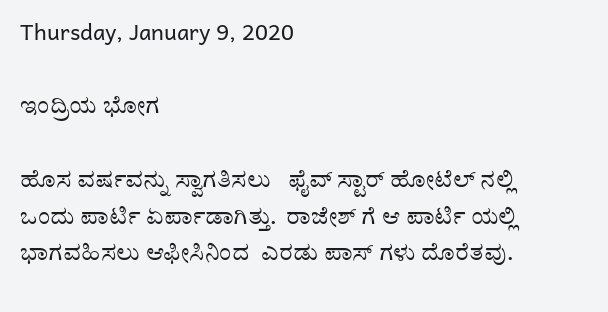Thursday, January 9, 2020

ಇಂದ್ರಿಯ ಭೋಗ

ಹೊಸ ವರ್ಷವನ್ನು ಸ್ವಾಗತಿಸಲು   ಫೈವ್ ಸ್ಟಾರ್ ಹೋಟೆಲ್ ನಲ್ಲಿ  ಒಂದು ಪಾರ್ಟಿ ಏರ್ಪಾಡಾಗಿತ್ತು.  ರಾಜೇಶ್ ಗೆ ಆ ಪಾರ್ಟಿ ಯಲ್ಲಿ ಭಾಗವಹಿಸಲು ಆಫೀಸಿನಿಂದ  ಎರಡು ಪಾಸ್ ಗಳು ದೊರೆತವು.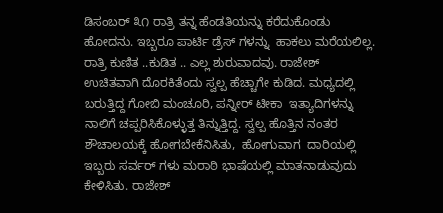ಡಿಸಂಬರ್ ೩೧ ರಾತ್ರಿ ತನ್ನ ಹೆಂಡತಿಯನ್ನು ಕರೆದುಕೊಂಡು ಹೋದನು. ಇಬ್ಬರೂ ಪಾರ್ಟಿ ಡ್ರೆಸ್ ಗಳನ್ನು  ಹಾಕಲು ಮರೆಯಲಿಲ್ಲ. ರಾತ್ರಿ ಕುಣಿತ ..ಕುಡಿತ .. ಎಲ್ಲ ಶುರುವಾದವು. ರಾಜೇಶ್  ಉಚಿತವಾಗಿ ದೊರಕಿತೆಂದು ಸ್ವಲ್ಪ ಹೆಚ್ಚಾಗೇ ಕುಡಿದ. ಮಧ್ಯದಲ್ಲಿ ಬರುತ್ತಿದ್ದ ಗೋಬಿ ಮಂಚೂರಿ, ಪನ್ನೀರ್ ಟೀಕಾ  ಇತ್ಯಾದಿಗಳನ್ನು ನಾಲಿಗೆ ಚಪ್ಪರಿಸಿಕೊಳ್ಳುತ್ತ ತಿನ್ನುತ್ತಿದ್ದ. ಸ್ವಲ್ಪ ಹೊತ್ತಿನ ನಂತರ ಶೌಚಾಲಯಕ್ಕೆ ಹೋಗಬೇಕೆನಿಸಿತು,  ಹೋಗುವಾಗ  ದಾರಿಯಲ್ಲಿ ಇಬ್ಬರು ಸರ್ವರ್ ಗಳು ಮರಾಠಿ ಭಾಷೆಯಲ್ಲಿ ಮಾತನಾಡುವುದು ಕೇಳಿಸಿತು. ರಾಜೇಶ್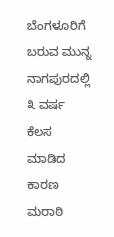ಬೆಂಗಳೂರಿಗೆ ಬರುವ ಮುನ್ನ ನಾಗಪುರದಲ್ಲಿ ೩ ವರ್ಷ ಕೆಲಸ ಮಾಡಿದ ಕಾರಣ ಮರಾಠಿ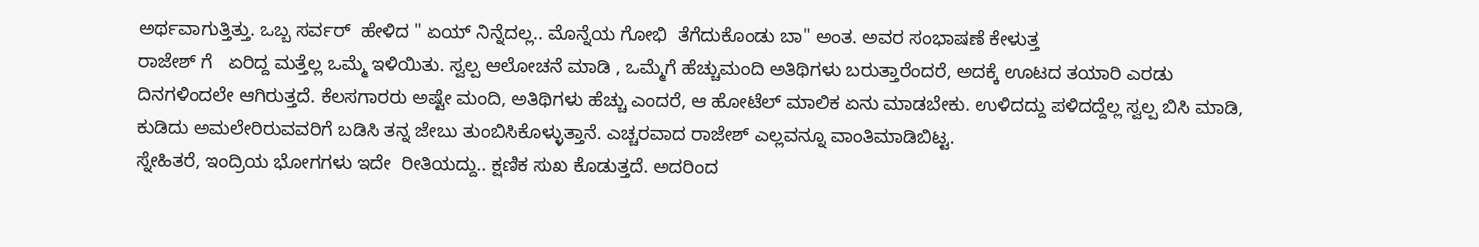ಅರ್ಥವಾಗುತ್ತಿತ್ತು. ಒಬ್ಬ ಸರ್ವರ್  ಹೇಳಿದ " ಏಯ್ ನಿನ್ನೆದಲ್ಲ.. ಮೊನ್ನೆಯ ಗೋಭಿ  ತೆಗೆದುಕೊಂಡು ಬಾ" ಅಂತ. ಅವರ ಸಂಭಾಷಣೆ ಕೇಳುತ್ತ
ರಾಜೇಶ್ ಗೆ   ಏರಿದ್ದ ಮತ್ತೆಲ್ಲ ಒಮ್ಮೆ ಇಳಿಯಿತು. ಸ್ವಲ್ಪ ಆಲೋಚನೆ ಮಾಡಿ , ಒಮ್ಮೆಗೆ ಹೆಚ್ಚುಮಂದಿ ಅತಿಥಿಗಳು ಬರುತ್ತಾರೆಂದರೆ, ಅದಕ್ಕೆ ಊಟದ ತಯಾರಿ ಎರಡು ದಿನಗಳಿಂದಲೇ ಆಗಿರುತ್ತದೆ. ಕೆಲಸಗಾರರು ಅಷ್ಟೇ ಮಂದಿ, ಅತಿಥಿಗಳು ಹೆಚ್ಚು ಎಂದರೆ, ಆ ಹೋಟೆಲ್ ಮಾಲಿಕ ಏನು ಮಾಡಬೇಕು. ಉಳಿದದ್ದು ಪಳಿದದ್ದೆಲ್ಲ ಸ್ವಲ್ಪ ಬಿಸಿ ಮಾಡಿ, ಕುಡಿದು ಅಮಲೇರಿರುವವರಿಗೆ ಬಡಿಸಿ ತನ್ನ ಜೇಬು ತುಂಬಿಸಿಕೊಳ್ಳುತ್ತಾನೆ. ಎಚ್ಚರವಾದ ರಾಜೇಶ್ ಎಲ್ಲವನ್ನೂ ವಾಂತಿಮಾಡಿಬಿಟ್ಟ.
ಸ್ನೇಹಿತರೆ, ಇಂದ್ರಿಯ ಭೋಗಗಳು ಇದೇ  ರೀತಿಯದ್ದು.. ಕ್ಷಣಿಕ ಸುಖ ಕೊಡುತ್ತದೆ. ಅದರಿಂದ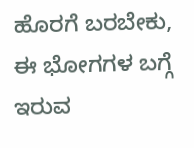ಹೊರಗೆ ಬರಬೇಕು, ಈ ಭೋಗಗಳ ಬಗ್ಗೆ ಇರುವ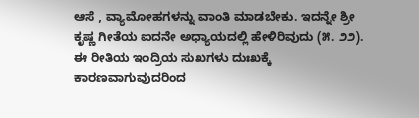ಆಸೆ , ವ್ಯಾಮೋಹಗಳನ್ನು ವಾಂತಿ ಮಾಡಬೇಕು. ಇದನ್ನೇ ಶ್ರೀ ಕೃಷ್ಣ ಗೀತೆಯ ಐದನೇ ಅಧ್ಯಾಯದಲ್ಲಿ ಹೇಳಿರಿವುದು (೫. ೨೨). ಈ ರೀತಿಯ ಇಂದ್ರಿಯ ಸುಖಗಳು ದುಃಖಕ್ಕೆ ಕಾರಣವಾಗುವುದರಿಂದ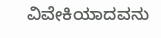ವಿವೇಕಿಯಾದವನು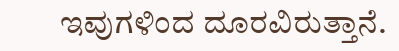ಇವುಗಳಿಂದ ದೂರವಿರುತ್ತಾನೆ.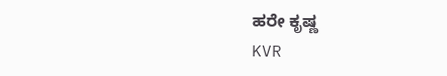ಹರೇ ಕೃಷ್ಣ
KVR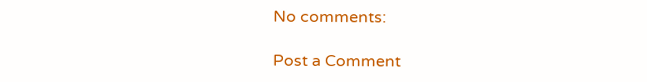No comments:

Post a Comment